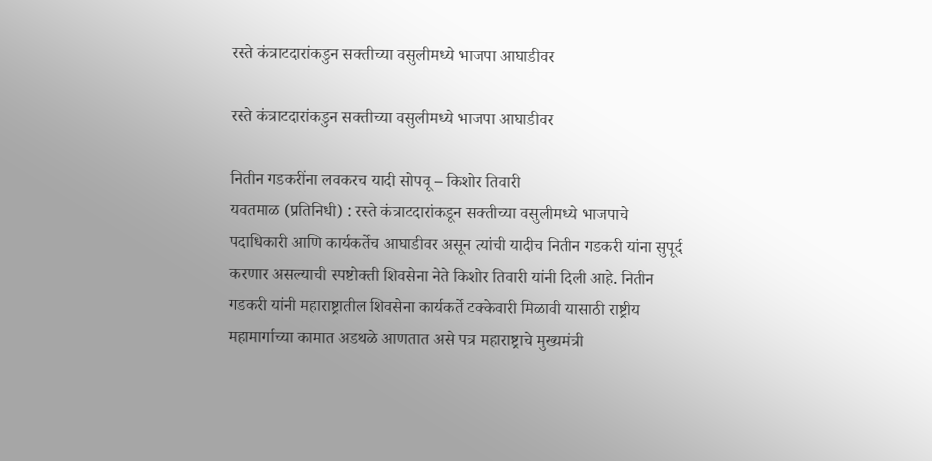रस्ते कंत्राटदारांकडुन सक्तीच्या वसुलीमध्ये भाजपा आघाडीवर

रस्ते कंत्राटदारांकडुन सक्तीच्या वसुलीमध्ये भाजपा आघाडीवर

नितीन गडकरींना लवकरच यादी सोपवू – किशोर तिवारी
यवतमाळ (प्रतिनिधी) : रस्ते कंत्राटदारांकडून सक्तीच्या वसुलीमध्ये भाजपाचे पदाधिकारी आणि कार्यकर्तेच आघाडीवर असून त्यांची यादीच नितीन गडकरी यांना सुपूर्द करणार असल्याची स्पष्टोक्ती शिवसेना नेते किशोर तिवारी यांनी दिली आहे. नितीन गडकरी यांनी महाराष्ट्रातील शिवसेना कार्यकर्ते टक्केवारी मिळावी यासाठी राष्ट्रीय महामार्गाच्या कामात अडथळे आणतात असे पत्र महाराष्ट्राचे मुख्यमंत्री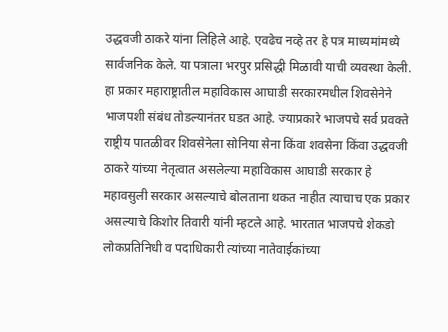उद्धवजी ठाकरे यांना लिहिले आहे. एवढेच नव्हे तर हे पत्र माध्यमांमध्ये सार्वजनिक केले. या पत्राला भरपुर प्रसिद्धी मिळावी याची व्यवस्था केली. हा प्रकार महाराष्ट्रातील महाविकास आघाडी सरकारमधील शिवसेनेने भाजपशी संबंध तोडल्यानंतर घडत आहे. ज्याप्रकारे भाजपचे सर्व प्रवक्ते राष्ट्रीय पातळीवर शिवसेनेला सोनिया सेना किंवा शवसेना किंवा उद्धवजी ठाकरे यांच्या नेतृत्वात असलेल्या महाविकास आघाडी सरकार हे महावसुली सरकार असल्याचे बोलताना थकत नाहीत त्याचाच एक प्रकार असल्याचे किशोर तिवारी यांनी म्हटले आहे. भारतात भाजपचे शेकडो लोकप्रतिनिधी व पदाधिकारी त्यांच्या नातेवाईकांच्या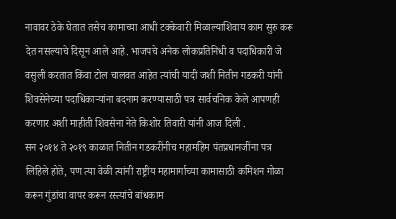नावावर ठेके घेतात तसेच कामाच्या आधी टक्केवारी मिळाल्याशिवाय काम सुरु करू देत नसल्याचे दिसून आले आहे. भाजपचे अनेक लोकप्रतिनिधी व पदाधिकारी जे वसुली करतात किंवा टोल चालवत आहेत त्यांची यादी जशी नितीन गडकरी यांनी शिवसेनेच्या पदाधिकाऱ्यांना बदनाम करण्यासाठी पत्र सार्वचनिक केले आपणही करणार अशी माहीती शिवसेना नेते किशोर तिवारी यांनी आज दिली .
सन २०१४ ते २०१९ काळात नितीन गडकरींनीच महामहिम पंतप्रधानजींना पत्र लिहिले होते, पण त्या वेळी त्यांनी राष्ट्रीय महामार्गाच्या कामासाठी कमिशन गोळा करून गुंडांचा वापर करून रस्त्यांचे बांधकाम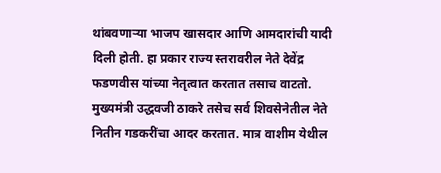थांबवणाऱ्या भाजप खासदार आणि आमदारांची यादी दिली होती. हा प्रकार राज्य स्तरावरील नेते देवेंद्र फडणवीस यांच्या नेतृत्वात करतात तसाच वाटतो. मुख्यमंत्री उद्धवजी ठाकरे तसेच सर्व शिवसेनेतील नेते नितीन गडकरींचा आदर करतात. मात्र वाशीम येथील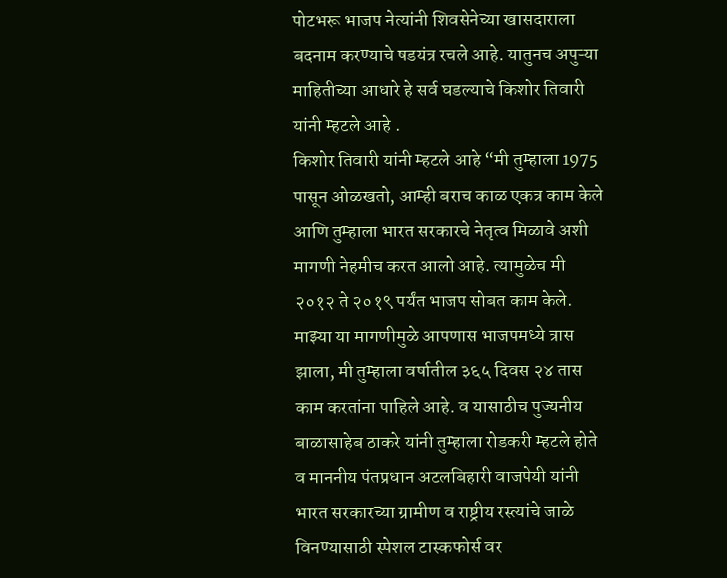पोटभरू भाजप नेत्यांनी शिवसेनेच्या खासदाराला बदनाम करण्याचे षडयंत्र रचले आहे. यातुनच अपुऱ्या माहितीच्या आधारे हे सर्व घडल्याचे किशोर तिवारी यांनी म्हटले आहे .
किशोर तिवारी यांनी म्हटले आहे “मी तुम्हाला 1975 पासून ओळखतो, आम्ही बराच काळ एकत्र काम केले आणि तुम्हाला भारत सरकारचे नेतृत्व मिळावे अशी मागणी नेहमीच करत आलो आहे. त्यामुळेच मी २०१२ ते २०१९ पर्यंत भाजप सोबत काम केले. माझ्या या मागणीमुळे आपणास भाजपमध्ये त्रास झाला, मी तुम्हाला वर्षातील ३६५ दिवस २४ तास काम करतांना पाहिले आहे. व यासाठीच पुज्यनीय बाळासाहेब ठाकरे यांनी तुम्हाला रोडकरी म्हटले होते व माननीय पंतप्रधान अटलबिहारी वाजपेयी यांनी भारत सरकारच्या ग्रामीण व राष्ट्रीय रस्त्यांचे जाळे विनण्यासाठी स्पेशल टास्कफोर्स वर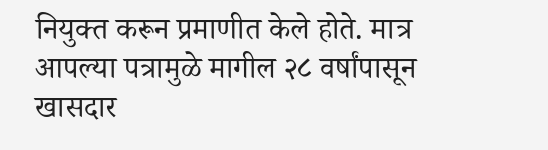नियुक्त करून प्रमाणीत केले होते. मात्र आपल्या पत्रामुळे मागील २८ वर्षांपासून खासदार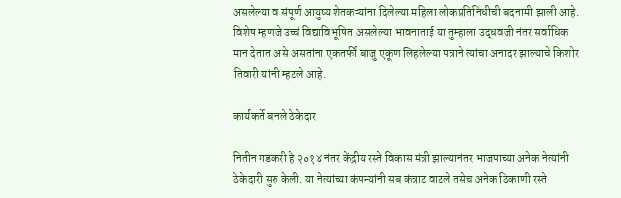असलेल्या व संपूर्ण आयुष्य शेतकऱ्यांना दिलेल्या महिला लोकप्रतिनिधीची बदनामी झाली आहे. विशेष म्हणजे उच्चं विद्याविभूषित असलेल्या भावनाताई या तुम्हाला उद्धवजी नंतर सर्वाधिक मान देतात असे असतांना एकतर्फी बाजु एकूण लिहलेल्या पत्राने त्यांचा अनादर झाल्याचे किशोर तिवारी यांनी म्हटले आहे.

कार्यकर्ते बनले ठेकेदार

नितीन गडकरी हे २०१४ नंतर केंद्रीय रस्ते विकास मंत्री झाल्यानंतर भाजपाच्या अनेक नेत्यांनी ठेकेदारी सुरु केली. या नेत्यांच्या कंपन्यांनी सब कंत्राट वाटले तसेच अनेक ठिकाणी रस्ते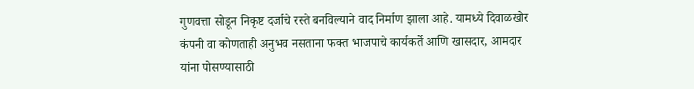गुणवत्ता सोडून निकृष्ट दर्जाचे रस्ते बनविल्याने वाद निर्माण झाला आहे. यामध्ये दिवाळखोर कंपनी वा कोणताही अनुभव नसताना फक्त भाजपाचे कार्यकर्ते आणि खासदार, आमदार यांना पोसण्यासाठी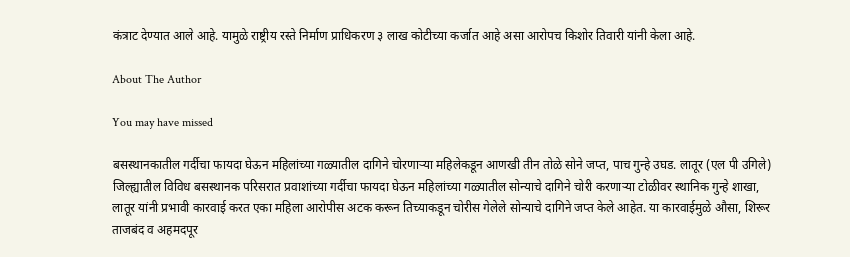कंत्राट देण्यात आले आहे. यामुळे राष्ट्रीय रस्ते निर्माण प्राधिकरण ३ लाख कोटीच्या कर्जात आहे असा आरोपच किशोर तिवारी यांनी केला आहे.

About The Author

You may have missed

बसस्थानकातील गर्दीचा फायदा घेऊन महिलांच्या गळ्यातील दागिने चोरणाऱ्या महिलेकडून आणखी तीन तोळे सोने जप्त, पाच गुन्हे उघड. लातूर (एल पी उगिले) जिल्ह्यातील विविध बसस्थानक परिसरात प्रवाशांच्या गर्दीचा फायदा घेऊन महिलांच्या गळ्यातील सोन्याचे दागिने चोरी करणाऱ्या टोळीवर स्थानिक गुन्हे शाखा, लातूर यांनी प्रभावी कारवाई करत एका महिला आरोपीस अटक करून तिच्याकडून चोरीस गेलेले सोन्याचे दागिने जप्त केले आहेत. या कारवाईमुळे औसा, शिरूर ताजबंद व अहमदपूर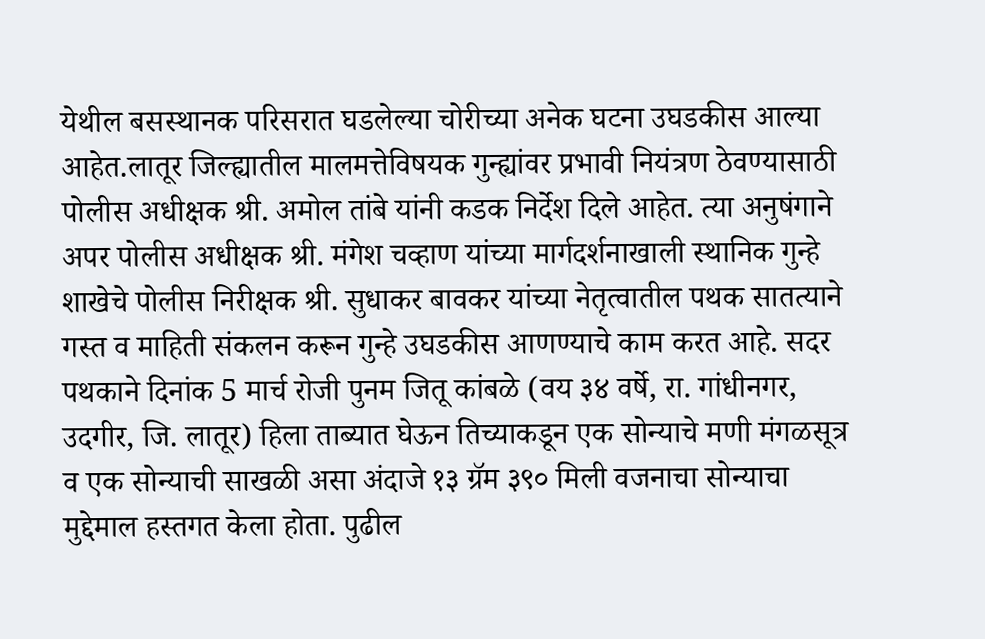येथील बसस्थानक परिसरात घडलेल्या चोरीच्या अनेक घटना उघडकीस आल्या आहेत.लातूर जिल्ह्यातील मालमत्तेविषयक गुन्ह्यांवर प्रभावी नियंत्रण ठेवण्यासाठी पोलीस अधीक्षक श्री. अमोल तांबे यांनी कडक निर्देश दिले आहेत. त्या अनुषंगाने अपर पोलीस अधीक्षक श्री. मंगेश चव्हाण यांच्या मार्गदर्शनाखाली स्थानिक गुन्हे शाखेचे पोलीस निरीक्षक श्री. सुधाकर बावकर यांच्या नेतृत्वातील पथक सातत्याने गस्त व माहिती संकलन करून गुन्हे उघडकीस आणण्याचे काम करत आहे. सदर पथकाने दिनांक 5 मार्च रोजी पुनम जितू कांबळे (वय ३४ वर्षे, रा. गांधीनगर, उदगीर, जि. लातूर) हिला ताब्यात घेऊन तिच्याकडून एक सोन्याचे मणी मंगळसूत्र व एक सोन्याची साखळी असा अंदाजे १३ ग्रॅम ३९० मिली वजनाचा सोन्याचा मुद्देमाल हस्तगत केला होता. पुढील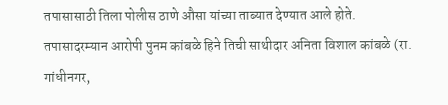तपासासाठी तिला पोलीस ठाणे औसा यांच्या ताब्यात देण्यात आले होते. तपासादरम्यान आरोपी पुनम कांबळे हिने तिची साथीदार अनिता विशाल कांबळे (रा. गांधीनगर,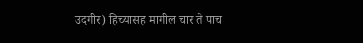उदगीर) हिच्यासह मागील चार ते पाच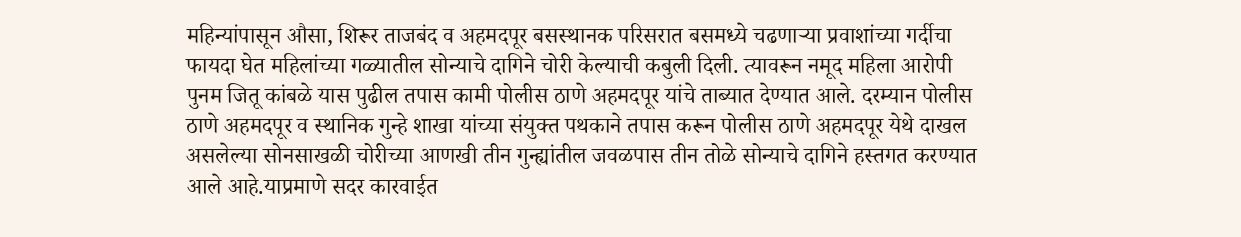महिन्यांपासून औसा, शिरूर ताजबंद व अहमदपूर बसस्थानक परिसरात बसमध्ये चढणाऱ्या प्रवाशांच्या गर्दीचा फायदा घेत महिलांच्या गळ्यातील सोन्याचे दागिने चोरी केल्याची कबुली दिली. त्यावरून नमूद महिला आरोपी पुनम जितू कांबळे यास पुढील तपास कामी पोलीस ठाणे अहमदपूर यांचे ताब्यात देण्यात आले. दरम्यान पोलीस ठाणे अहमदपूर व स्थानिक गुन्हे शाखा यांच्या संयुक्त पथकाने तपास करून पोलीस ठाणे अहमदपूर येथे दाखल असलेल्या सोनसाखळी चोरीच्या आणखी तीन गुन्ह्यांतील जवळपास तीन तोळे सोन्याचे दागिने हस्तगत करण्यात आले आहे.याप्रमाणे सदर कारवाईत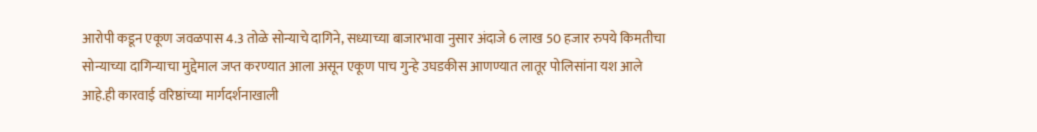आरोपी कडून एकूण जवळपास 4.3 तोळे सोन्याचे दागिने, सध्याच्या बाजारभावा नुसार अंदाजे 6 लाख 50 हजार रुपये किमतीचा सोन्याच्या दागिन्याचा मुद्देमाल जप्त करण्यात आला असून एकूण पाच गुन्हे उघडकीस आणण्यात लातूर पोलिसांना यश आले आहे.ही कारवाई वरिष्ठांच्या मार्गदर्शनाखाली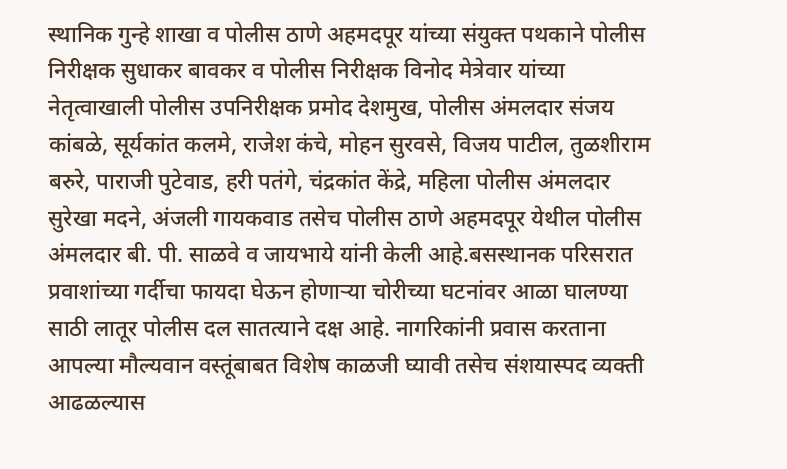स्थानिक गुन्हे शाखा व पोलीस ठाणे अहमदपूर यांच्या संयुक्त पथकाने पोलीस निरीक्षक सुधाकर बावकर व पोलीस निरीक्षक विनोद मेत्रेवार यांच्या नेतृत्वाखाली पोलीस उपनिरीक्षक प्रमोद देशमुख, पोलीस अंमलदार संजय कांबळे, सूर्यकांत कलमे, राजेश कंचे, मोहन सुरवसे, विजय पाटील, तुळशीराम बरुरे, पाराजी पुटेवाड, हरी पतंगे, चंद्रकांत केंद्रे, महिला पोलीस अंमलदार सुरेखा मदने, अंजली गायकवाड तसेच पोलीस ठाणे अहमदपूर येथील पोलीस अंमलदार बी. पी. साळवे व जायभाये यांनी केली आहे.बसस्थानक परिसरात प्रवाशांच्या गर्दीचा फायदा घेऊन होणाऱ्या चोरीच्या घटनांवर आळा घालण्या साठी लातूर पोलीस दल सातत्याने दक्ष आहे. नागरिकांनी प्रवास करताना आपल्या मौल्यवान वस्तूंबाबत विशेष काळजी घ्यावी तसेच संशयास्पद व्यक्ती आढळल्यास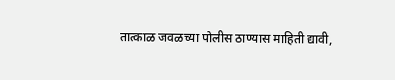तात्काळ जवळच्या पोलीस ठाण्यास माहिती द्यावी,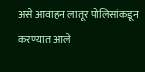असे आवाहन लातूर पोलिसांकडून करण्यात आले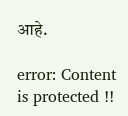आहे.

error: Content is protected !!